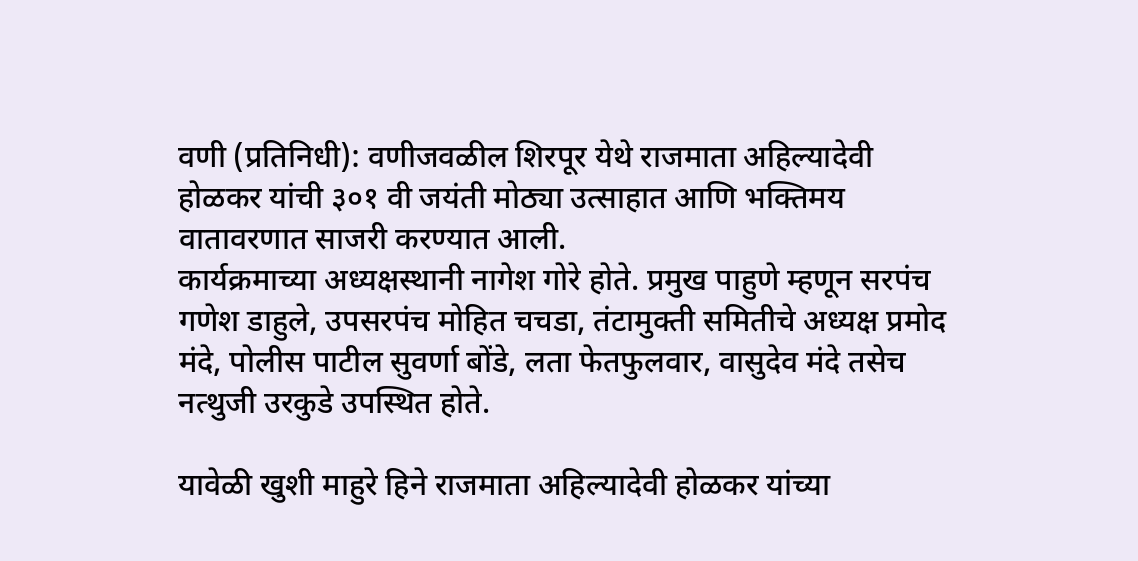वणी (प्रतिनिधी): वणीजवळील शिरपूर येथे राजमाता अहिल्यादेवी होळकर यांची ३०१ वी जयंती मोठ्या उत्साहात आणि भक्तिमय वातावरणात साजरी करण्यात आली.
कार्यक्रमाच्या अध्यक्षस्थानी नागेश गोरे होते. प्रमुख पाहुणे म्हणून सरपंच गणेश डाहुले, उपसरपंच मोहित चचडा, तंटामुक्ती समितीचे अध्यक्ष प्रमोद मंदे, पोलीस पाटील सुवर्णा बोंडे, लता फेतफुलवार, वासुदेव मंदे तसेच नत्थुजी उरकुडे उपस्थित होते.

यावेळी खुशी माहुरे हिने राजमाता अहिल्यादेवी होळकर यांच्या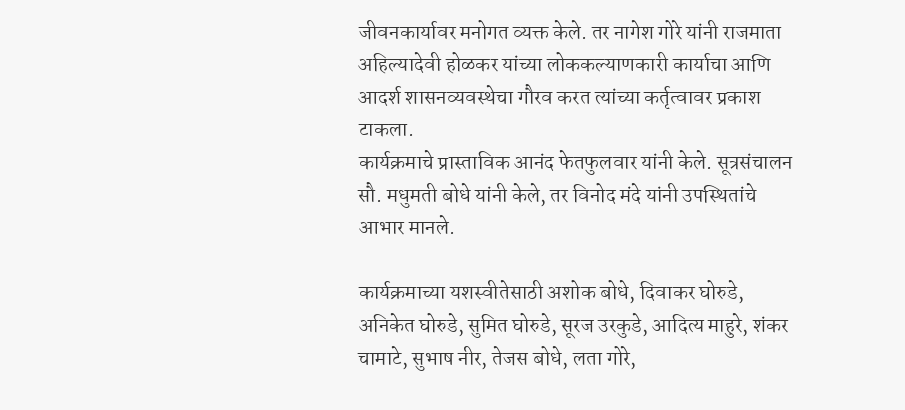जीवनकार्यावर मनोगत व्यक्त केले. तर नागेश गोरे यांनी राजमाता अहिल्यादेवी होळकर यांच्या लोककल्याणकारी कार्याचा आणि आदर्श शासनव्यवस्थेचा गौरव करत त्यांच्या कर्तृत्वावर प्रकाश टाकला.
कार्यक्रमाचे प्रास्ताविक आनंद फेतफुलवार यांनी केले. सूत्रसंचालन सौ. मधुमती बोधे यांनी केले, तर विनोद मंदे यांनी उपस्थितांचे आभार मानले.

कार्यक्रमाच्या यशस्वीतेसाठी अशोक बोधे, दिवाकर घोरुडे, अनिकेत घोरुडे, सुमित घोरुडे, सूरज उरकुडे, आदित्य माहुरे, शंकर चामाटे, सुभाष नीर, तेजस बोधे, लता गोरे,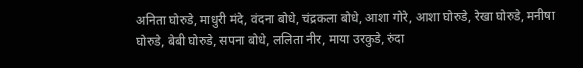अनिता घोरुडे, माधुरी मंदे, वंदना बोधे, चंद्रकला बोधे, आशा गोरे, आशा घोरुडे, रेखा घोरुडे, मनीषा घोरुडे, बेबी घोरुडे, सपना बोधे, ललिता नीर, माया उरकुडे, रुंदा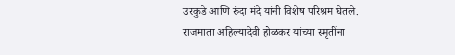उरकुडे आणि रुंदा मंदे यांनी विशेष परिश्रम घेतले.
राजमाता अहिल्यादेवी होळकर यांच्या स्मृतींना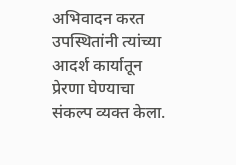अभिवादन करत उपस्थितांनी त्यांच्या आदर्श कार्यातून प्रेरणा घेण्याचा संकल्प व्यक्त केला.